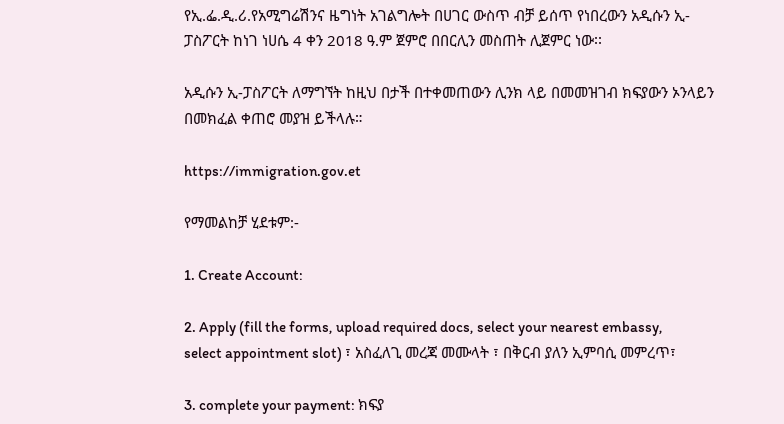የኢ.ፌ.ዲ.ሪ.የአሚግሬሽንና ዜግነት አገልግሎት በሀገር ውስጥ ብቻ ይሰጥ የነበረውን አዲሱን ኢ‐ፓስፖርት ከነገ ነሀሴ 4 ቀን 2018 ዓ.ም ጀምሮ በበርሊን መስጠት ሊጀምር ነው፡፡

አዲሱን ኢ-ፓስፖርት ለማግኘት ከዚህ በታች በተቀመጠውን ሊንክ ላይ በመመዝገብ ክፍያውን ኦንላይን በመክፈል ቀጠሮ መያዝ ይችላሉ።

https://immigration.gov.et

የማመልከቻ ሂደቱም:-

1. Create Account:

2. Apply (fill the forms, upload required docs, select your nearest embassy, select appointment slot) ፣ አስፈለጊ መረጃ መሙላት ፣ በቅርብ ያለን ኢምባሲ መምረጥ፣

3. complete your payment: ክፍያ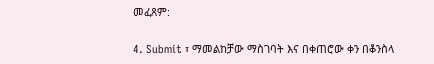መፈጸም:

4. Submit ፣ ማመልከቻው ማስገባት እና በቀጠሮው ቀን በቆንስላ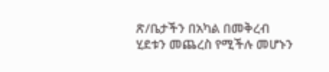ጽ/ቤታችን በአካል በመቅረብ ሂደቱን መጨረስ የሚችሉ መሆኑን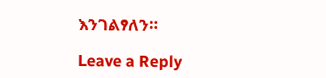እንገልፃለን።

Leave a Reply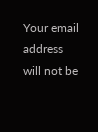Your email address will not be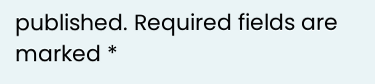published. Required fields are marked *